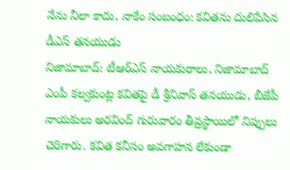నేను నీలా కాదు, నాకేం సంబంధం: కవితను దులిపేసిన డీఎస్ తనయుడు
నిజామాబాద్: టీఆర్ఎస్ నాయకురాలు, నిజామాబాద్ ఎంపీ కల్వకుంట్ల కవితపై డీ శ్రీనివాస్ తనయుడు, బీజేపీ నాయకులు అరవింద్ గురువారం తీవ్రస్థాయిలో నిప్పులు చెరిగారు. కవిత కనీసం అవగాహన లేకుండా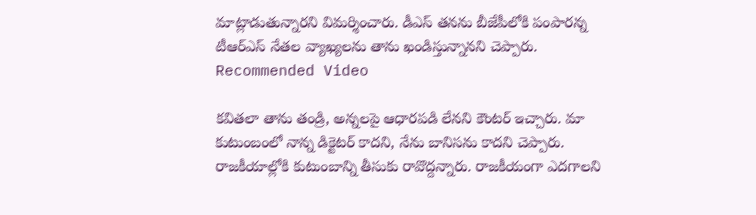మాట్లాడుతున్నారని విమర్శించారు. డీఎస్ తనను బీజేపీలోకి పంపారన్న టీఆర్ఎస్ నేతల వ్యాఖ్యలను తాను ఖండిస్తున్నానని చెప్పారు.
Recommended Video

కవితలా తాను తండ్రి, అన్నలపై ఆధారపడి లేనని కౌంటర్ ఇచ్చారు. మా కుటుంబంలో నాన్న డిక్టెటర్ కాదని, నేను బానిసను కాదని చెప్పారు. రాజకీయాల్లోకి కుటుంబాన్ని తీసుకు రావొద్దన్నారు. రాజకీయంగా ఎదగాలని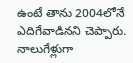ఉంటే తాను 2004లోనే ఎదిగేవాడినని చెప్పారు. నాలుగేళ్లుగా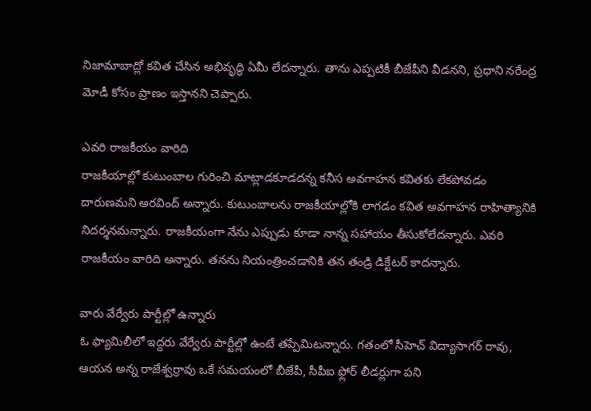నిజామాబాద్లో కవిత చేసిన అభివృద్ధి ఏమీ లేదన్నారు. తాను ఎప్పటికీ బీజేపీని వీడనని, ప్రధాని నరేంద్ర మోడీ కోసం ప్రాణం ఇస్తానని చెప్పారు.

ఎవరి రాజకీయం వారిది
రాజకీయాల్లో కుటుంబాల గురించి మాట్లాడకూడదన్న కనీస అవగాహన కవితకు లేకపోవడం దారుణమని అరవింద్ అన్నారు. కుటుంబాలను రాజకీయాల్లోకి లాగడం కవిత అవగాహన రాహిత్యానికి నిదర్శనమన్నారు. రాజకీయంగా నేను ఎప్పుడు కూడా నాన్న సహాయం తీసుకోలేదన్నారు. ఎవరి రాజకీయం వారిది అన్నారు. తనను నియంత్రించడానికి తన తండ్రి డిక్టేటర్ కాదన్నారు.

వారు వేర్వేరు పార్టీల్లో ఉన్నారు
ఓ ఫ్యామిలీలో ఇద్దరు వేర్వేరు పార్టీల్లో ఉంటే తప్పేమిటన్నారు. గతంలో సీహెచ్ విద్యాసాగర్ రావు, ఆయన అన్న రాజేశ్వర్రావు ఒకే సమయంలో బీజేపీ, సీపీఐ ఫ్లోర్ లీడర్లుగా పని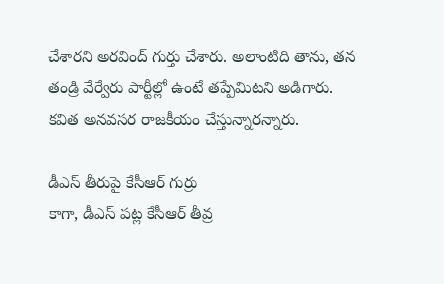చేశారని అరవింద్ గుర్తు చేశారు. అలాంటిది తాను, తన తండ్రి వేర్వేరు పార్టీల్లో ఉంటే తప్పేమిటని అడిగారు. కవిత అనవసర రాజకీయం చేస్తున్నారన్నారు.

డీఎస్ తీరుపై కేసీఆర్ గుర్రు
కాగా, డీఎస్ పట్ల కేసీఆర్ తీవ్ర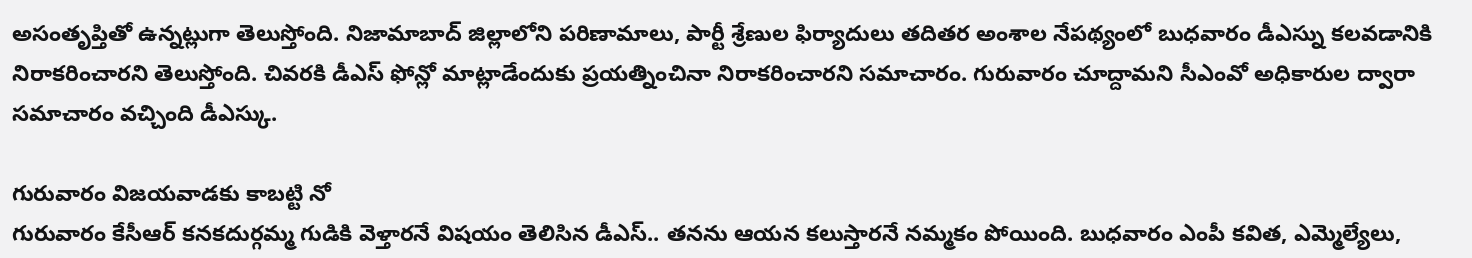అసంతృప్తితో ఉన్నట్లుగా తెలుస్తోంది. నిజామాబాద్ జిల్లాలోని పరిణామాలు, పార్టీ శ్రేణుల ఫిర్యాదులు తదితర అంశాల నేపథ్యంలో బుధవారం డీఎస్ను కలవడానికి నిరాకరించారని తెలుస్తోంది. చివరకి డీఎస్ ఫోన్లో మాట్లాడేందుకు ప్రయత్నించినా నిరాకరించారని సమాచారం. గురువారం చూద్దామని సీఎంవో అధికారుల ద్వారా సమాచారం వచ్చింది డీఎస్కు.

గురువారం విజయవాడకు కాబట్టి నో
గురువారం కేసీఆర్ కనకదుర్గమ్మ గుడికి వెళ్తారనే విషయం తెలిసిన డీఎస్.. తనను ఆయన కలుస్తారనే నమ్మకం పోయింది. బుధవారం ఎంపీ కవిత, ఎమ్మెల్యేలు,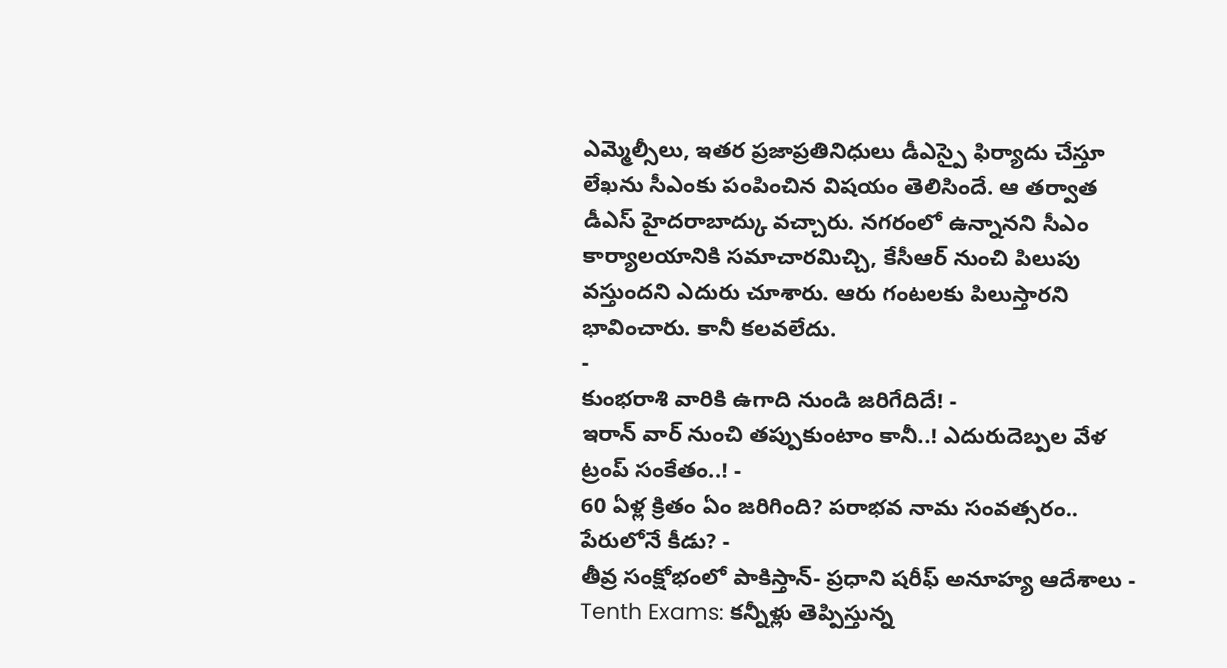ఎమ్మెల్సీలు, ఇతర ప్రజాప్రతినిధులు డీఎస్పై ఫిర్యాదు చేస్తూ లేఖను సీఎంకు పంపించిన విషయం తెలిసిందే. ఆ తర్వాత డీఎస్ హైదరాబాద్కు వచ్చారు. నగరంలో ఉన్నానని సీఎం కార్యాలయానికి సమాచారమిచ్చి, కేసీఆర్ నుంచి పిలుపు వస్తుందని ఎదురు చూశారు. ఆరు గంటలకు పిలుస్తారని భావించారు. కానీ కలవలేదు.
-
కుంభరాశి వారికి ఉగాది నుండి జరిగేదిదే! -
ఇరాన్ వార్ నుంచి తప్పుకుంటాం కానీ..! ఎదురుదెబ్పల వేళ ట్రంప్ సంకేతం..! -
60 ఏళ్ల క్రితం ఏం జరిగింది? పరాభవ నామ సంవత్సరం.. పేరులోనే కీడు? -
తీవ్ర సంక్షోభంలో పాకిస్తాన్- ప్రధాని షరీఫ్ అనూహ్య ఆదేశాలు -
Tenth Exams: కన్నీళ్లు తెప్పిస్తున్న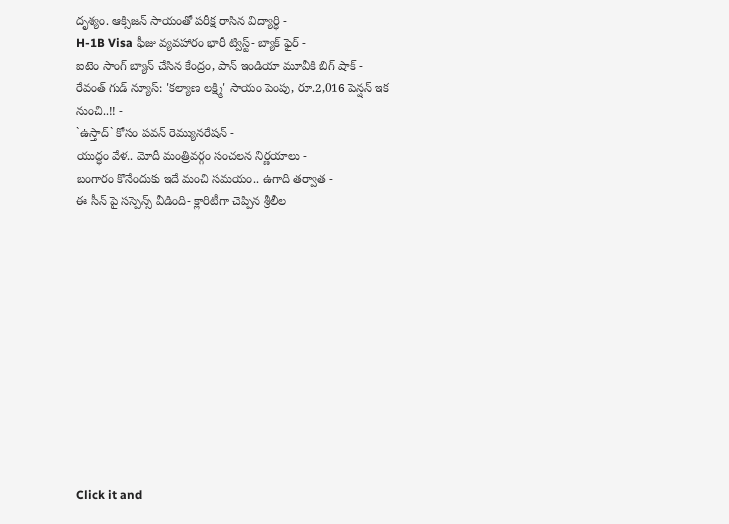దృశ్యం. ఆక్సిజన్ సాయంతో పరీక్ష రాసిన విద్యార్ధి -
H-1B Visa ఫీజు వ్యవహారం భారీ ట్విస్ట్- బ్యాక్ ఫైర్ -
ఐటెం సాంగ్ బ్యాన్ చేసిన కేంద్రం, పాన్ ఇండియా మూవీకి బిగ్ షాక్ -
రేవంత్ గుడ్ న్యూస్: 'కల్యాణ లక్ష్మి' సాయం పెంపు, రూ.2,016 పెన్షన్ ఇక నుంచి..!! -
`ఉస్తాద్` కోసం పవన్ రెమ్యునరేషన్ -
యుద్ధం వేళ.. మోదీ మంత్రివర్గం సంచలన నిర్ణయాలు -
బంగారం కొనేందుకు ఇదే మంచి సమయం.. ఉగాది తర్వాత -
ఈ సీన్ పై సస్పెన్స్ వీడింది- క్లారిటీగా చెప్పిన శ్రీలీల












Click it and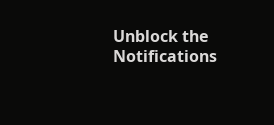Unblock the Notifications